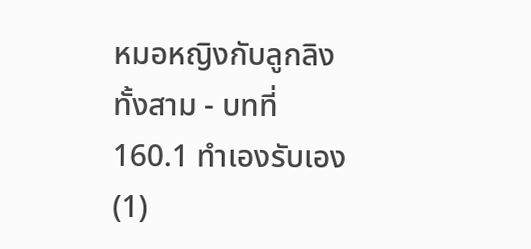หมอหญิงกับลูกลิงทั้งสาม - บทที่ 160.1 ทำเองรับเอง (1)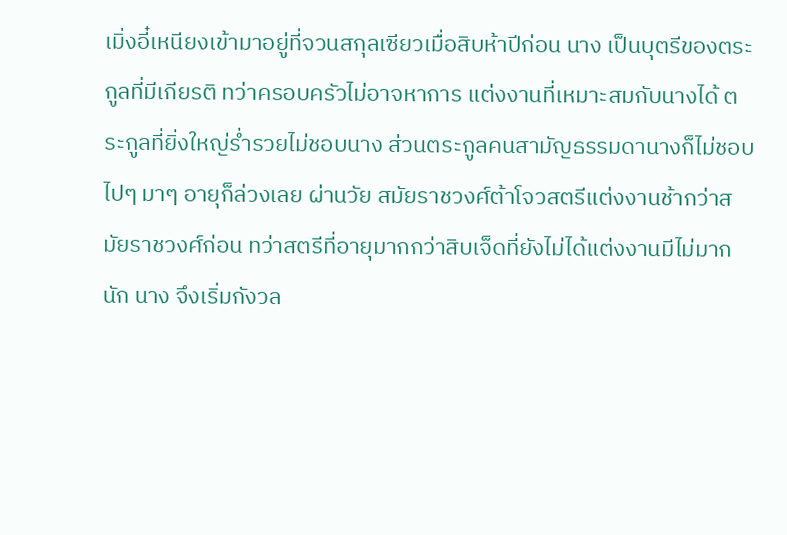เมิ่งอี๋เหนียงเข้ามาอยู่ที่จวนสกุลเซียวเมื่อสิบห้าปีก่อน นาง เป็นบุตรีของตระกูลที่มีเกียรติ ทว่าครอบครัวไม่อาจหาการ แต่งงานที่เหมาะสมกับนางได้ ตระกูลที่ยิ่งใหญ่รํ่ารวยไม่ชอบนาง ส่วนตระกูลคนสามัญธรรมดานางก็ไม่ชอบ ไปๆ มาๆ อายุก็ล่วงเลย ผ่านวัย สมัยราชวงศ์ต้าโจวสตรีแต่งงานช้ากว่าสมัยราชวงศ์ก่อน ทว่าสตรีที่อายุมากกว่าสิบเจ็ดที่ยังไม่ได้แต่งงานมีไม่มากนัก นาง จึงเริ่มกังวล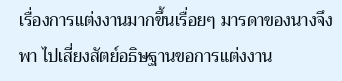เรื่องการแต่งงานมากขึ้นเรื่อยๆ มารดาของนางจึงพา ไปเสี่ยงสัตย์อธิษฐานขอการแต่งงาน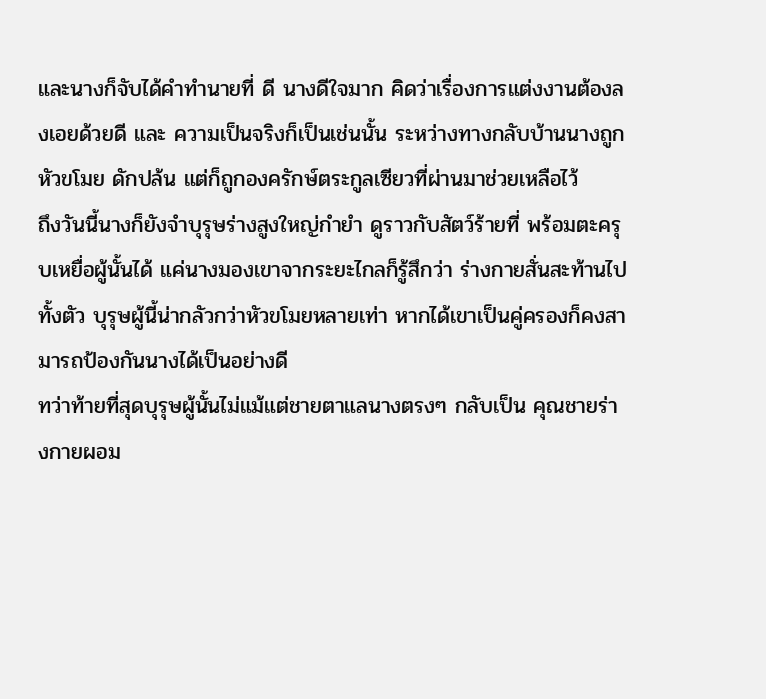และนางก็จับได้คำทำนายที่ ดี นางดีใจมาก คิดว่าเรื่องการแต่งงานต้องลงเอยด้วยดี และ ความเป็นจริงก็เป็นเช่นนั้น ระหว่างทางกลับบ้านนางถูกหัวขโมย ดักปล้น แต่ก็ถูกองครักษ์ตระกูลเซียวที่ผ่านมาช่วยเหลือไว้
ถึงวันนี้นางก็ยังจำบุรุษร่างสูงใหญ่กำยำ ดูราวกับสัตว์ร้ายที่ พร้อมตะครุบเหยื่อผู้นั้นได้ แค่นางมองเขาจากระยะไกลก็รู้สึกว่า ร่างกายสั่นสะท้านไปทั้งตัว บุรุษผู้นี้น่ากลัวกว่าหัวขโมยหลายเท่า หากได้เขาเป็นคู่ครองก็คงสามารถป้องกันนางได้เป็นอย่างดี
ทว่าท้ายที่สุดบุรุษผู้นั้นไม่แม้แต่ชายตาแลนางตรงๆ กลับเป็น คุณชายร่างกายผอม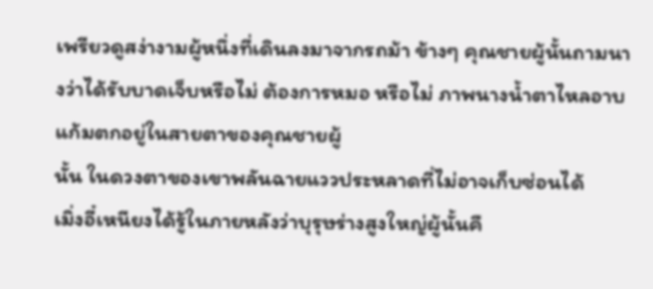เพรียวดูสง่างามผู้หนึ่งที่เดินลงมาจากรถม้า ข้างๆ คุณชายผู้นั้นถามนางว่าได้รับบาดเจ็บหรือไม่ ต้องการหมอ หรือไม่ ภาพนางนํ้าตาไหลอาบแก้มตกอยู่ในสายตาของคุณชายผู้
นั้น ในดวงตาของเขาพลันฉายแววประหลาดที่ไม่อาจเก็บซ่อนได้
เมิ่งอี๋เหนียงได้รู้ในภายหลังว่าบุรุษร่างสูงใหญ่ผู้นั้นคื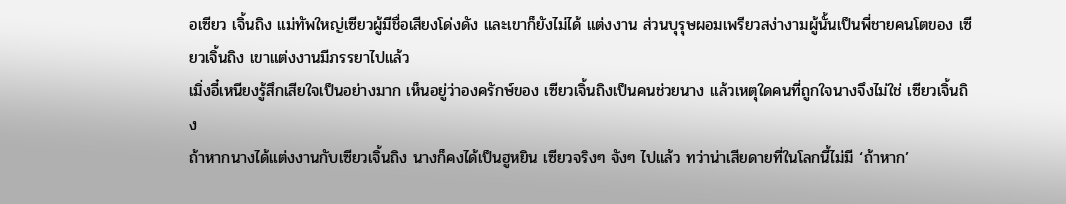อเซียว เจิ้นถิง แม่ทัพใหญ่เซียวผู้มีชื่อเสียงโด่งดัง และเขาก็ยังไม่ได้ แต่งงาน ส่วนบุรุษผอมเพรียวสง่างามผู้นั้นเป็นพี่ชายคนโตของ เซียวเจิ้นถิง เขาแต่งงานมีภรรยาไปแล้ว
เมิ่งอี๋เหนียงรู้สึกเสียใจเป็นอย่างมาก เห็นอยู่ว่าองครักษ์ของ เซียวเจิ้นถิงเป็นคนช่วยนาง แล้วเหตุใดคนที่ถูกใจนางจึงไม่ใช่ เซียวเจิ้นถิง
ถ้าหากนางได้แต่งงานกับเซียวเจิ้นถิง นางก็คงได้เป็นฮูหยิน เซียวจริงๆ จังๆ ไปแล้ว ทว่าน่าเสียดายที่ในโลกนี้ไม่มี ‘ถ้าหาก’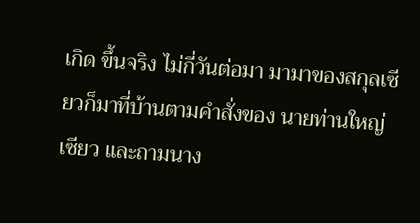เกิด ขึ้นจริง ไม่กี่วันต่อมา มามาของสกุลเซียวก็มาที่บ้านตามคำสั่งของ นายท่านใหญ่เซียว และถามนาง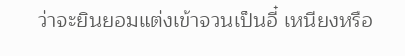ว่าจะยินยอมแต่งเข้าจวนเป็นอี๋ เหนียงหรือ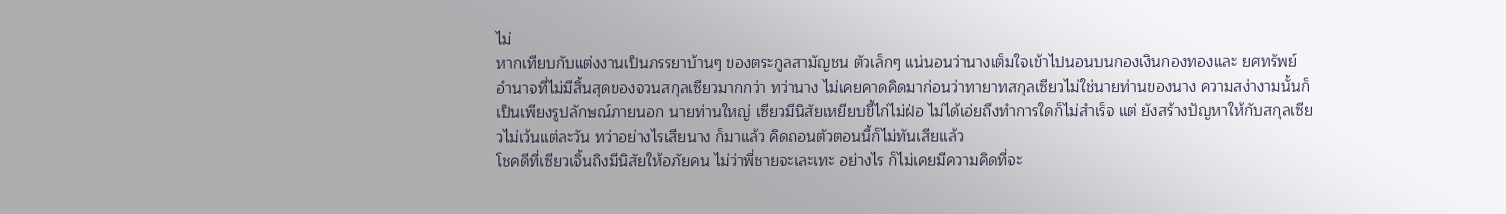ไม่
หากเทียบกับแต่งงานเป็นภรรยาบ้านๆ ของตระกูลสามัญชน ตัวเล็กๆ แน่นอนว่านางเต็มใจเข้าไปนอนบนกองเงินกองทองและ ยศทรัพย์อำนาจที่ไม่มีสิ้นสุดของจวนสกุลเซียวมากกว่า ทว่านาง ไม่เคยคาดคิดมาก่อนว่าทายาทสกุลเซียวไม่ใช่นายท่านของนาง ความสง่างามนั้นก็เป็นเพียงรูปลักษณ์ภายนอก นายท่านใหญ่ เซียวมีนิสัยเหยียบขี้ไก่ไม่ฝ่อ ไม่ได้เอ่ยถึงทำการใดก็ไม่สำเร็จ แต่ ยังสร้างปัญหาให้กับสกุลเซียวไม่เว้นแต่ละวัน ทว่าอย่างไรเสียนาง ก็มาแล้ว คิดถอนตัวตอนนี้ก็ไม่ทันเสียแล้ว
โชคดีที่เซียวเจิ้นถิงมีนิสัยให้อภัยคน ไม่ว่าพี่ชายจะเละเทะ อย่างไร ก็ไม่เคยมีความคิดที่จะ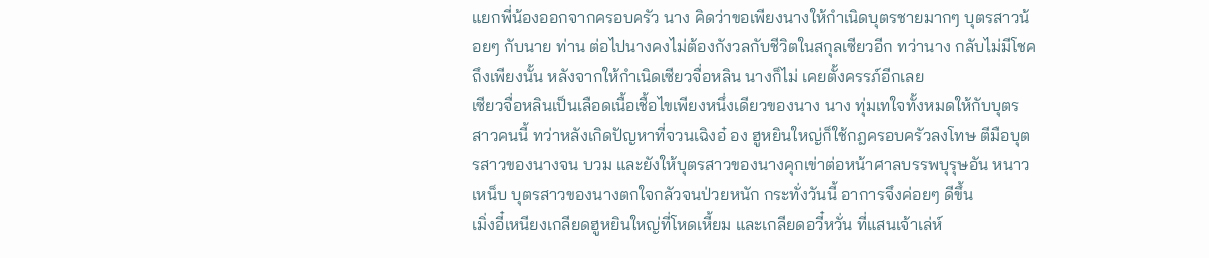แยกพี่น้องออกจากครอบครัว นาง คิดว่าขอเพียงนางให้กำเนิดบุตรชายมากๆ บุตรสาวน้อยๆ กับนาย ท่าน ต่อไปนางคงไม่ต้องกังวลกับชีวิตในสกุลเซียวอีก ทว่านาง กลับไม่มีโชคถึงเพียงนั้น หลังจากให้กำเนิดเซียวจื่อหลิน นางก็ไม่ เคยตั้งครรภ์อีกเลย
เซียวจื่อหลินเป็นเลือดเนื้อเชื้อไขเพียงหนึ่งเดียวของนาง นาง ทุ่มเทใจทั้งหมดให้กับบุตรสาวคนนี้ ทว่าหลังเกิดปัญหาที่จวนเฉิงอ๋ อง ฮูหยินใหญ่ก็ใช้กฎครอบครัวลงโทษ ตีมือบุตรสาวของนางจน บวม และยังให้บุตรสาวของนางคุกเข่าต่อหน้าศาลบรรพบุรุษอัน หนาวเหน็บ บุตรสาวของนางตกใจกลัวจนป่วยหนัก กระทั่งวันนี้ อาการจึงค่อยๆ ดีขึ้น
เมิ่งอี๋เหนียงเกลียดฮูหยินใหญ่ที่โหดเหี้ยม และเกลียดอวี๋หวั่น ที่แสนเจ้าเล่ห์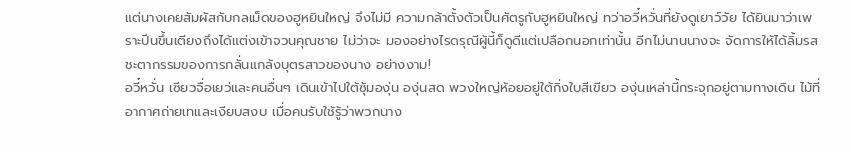แต่นางเคยสัมผัสกับกลเม็ดของฮูหยินใหญ่ จึงไม่มี ความกล้าตั้งตัวเป็นศัตรูกับฮูหยินใหญ่ ทว่าอวี๋หวั่นที่ยังดูเยาว์วัย ได้ยินมาว่าเพราะปีนขึ้นเตียงถึงได้แต่งเข้าจวนคุณชาย ไม่ว่าจะ มองอย่างไรดรุณีผู้นี้ก็ดูดีแต่เปลือกนอกเท่านั้น อีกไม่นานนางจะ จัดการให้ได้ลิ้มรสชะตากรรมของการกลั่นแกล้งบุตรสาวของนาง อย่างงาม!
อวี๋หวั่น เซียวจื่อเยว่และคนอื่นๆ เดินเข้าไปใต้ซุ้มองุ่น องุ่นสด พวงใหญ่ห้อยอยู่ใต้กิ่งใบสีเขียว องุ่นเหล่านี้กระจุกอยู่ตามทางเดิน ไม้ที่อากาศถ่ายเทและเงียบสงบ เมื่อคนรับใช้รู้ว่าพวกนาง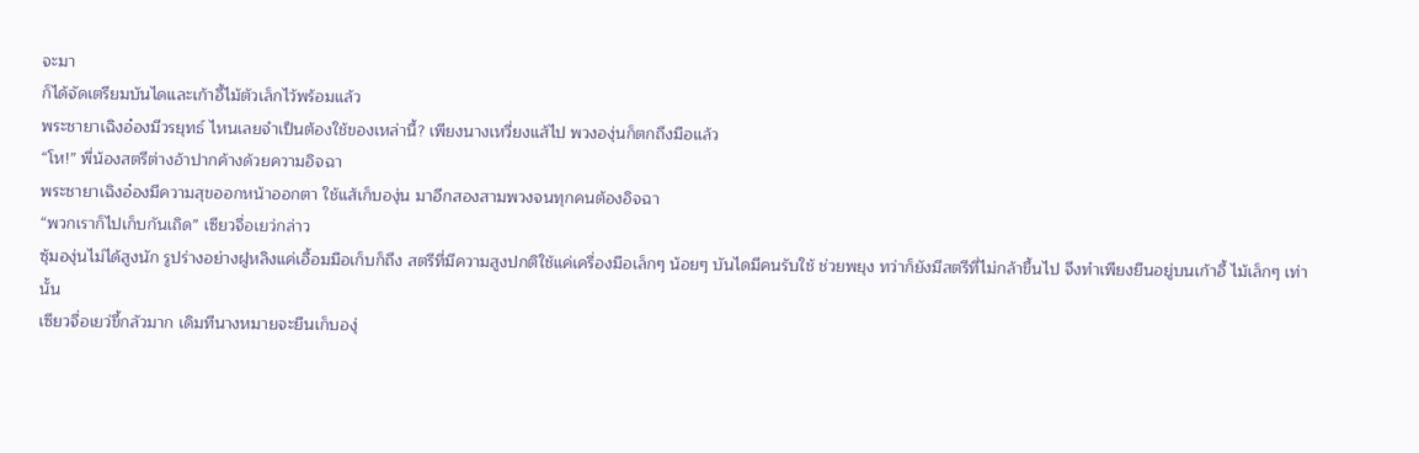จะมา
ก็ได้จัดเตรียมบันไดและเก้าอี้ไม้ตัวเล็กไว้พร้อมแล้ว
พระชายาเฉิงอ๋องมีวรยุทธ์ ไหนเลยจำเป็นต้องใช้ของเหล่านี้? เพียงนางเหวี่ยงแส้ไป พวงองุ่นก็ตกถึงมือแล้ว
“โห!” พี่น้องสตรีต่างอ้าปากค้างด้วยความอิจฉา
พระชายาเฉิงอ๋องมีความสุขออกหน้าออกตา ใช้แส้เก็บองุ่น มาอีกสองสามพวงจนทุกคนต้องอิจฉา
“พวกเราก็ไปเก็บกันเถิด” เซียวจื่อเยว่กล่าว
ซุ้มองุ่นไม่ได้สูงนัก รูปร่างอย่างฝูหลิงแค่เอื้อมมือเก็บก็ถึง สตรีที่มีความสูงปกติใช้แค่เครื่องมือเล็กๆ น้อยๆ บันไดมีคนรับใช้ ช่วยพยุง ทว่าก็ยังมีสตรีที่ไม่กล้าขึ้นไป จึงทำเพียงยืนอยู่บนเก้าอี้ ไม้เล็กๆ เท่านั้น
เซียวจื่อเยว่ขี้กลัวมาก เดิมทีนางหมายจะยืนเก็บองุ่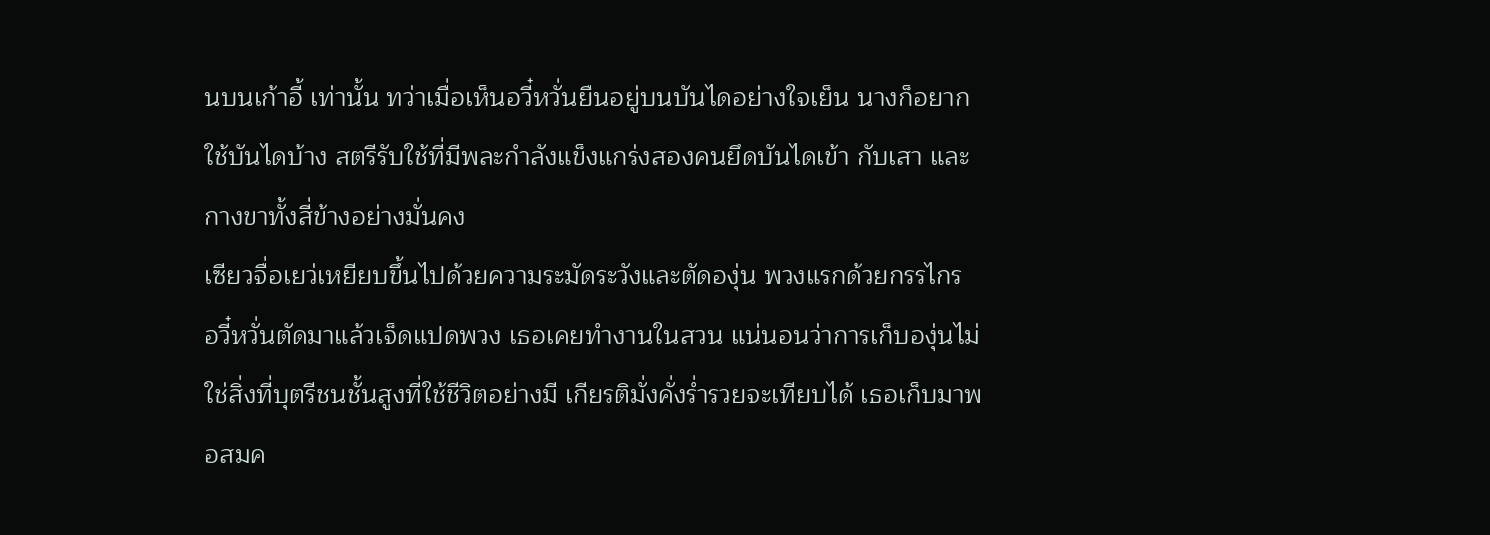นบนเก้าอี้ เท่านั้น ทว่าเมื่อเห็นอวี๋หวั่นยืนอยู่บนบันไดอย่างใจเย็น นางก็อยาก ใช้บันไดบ้าง สตรีรับใช้ที่มีพละกำลังแข็งแกร่งสองคนยึดบันไดเข้า กับเสา และกางขาทั้งสี่ข้างอย่างมั่นคง
เซียวจื่อเยว่เหยียบขึ้นไปด้วยความระมัดระวังและตัดองุ่น พวงแรกด้วยกรรไกร
อวี๋หวั่นตัดมาแล้วเจ็ดแปดพวง เธอเคยทำงานในสวน แน่นอนว่าการเก็บองุ่นไม่ใช่สิ่งที่บุตรีชนชั้นสูงที่ใช้ชีวิตอย่างมี เกียรติมั่งคั่งรํ่ารวยจะเทียบได้ เธอเก็บมาพอสมค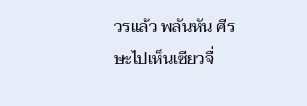วรแล้ว พลันหัน ศีรษะไปเห็นเซียวจื่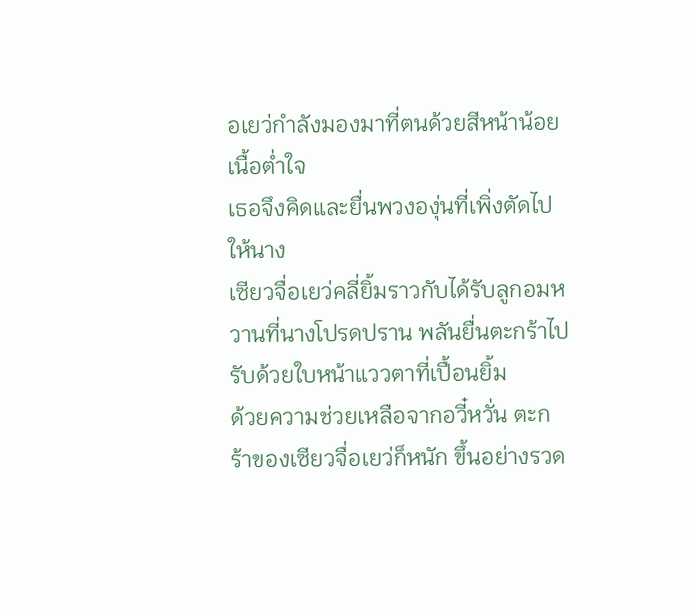อเยว่กำลังมองมาที่ตนด้วยสีหน้าน้อยเนื้อตํ่าใจ
เธอจึงคิดและยื่นพวงองุ่นที่เพิ่งตัดไปให้นาง
เซียวจื่อเยว่คลี่ยิ้มราวกับได้รับลูกอมหวานที่นางโปรดปราน พลันยื่นตะกร้าไปรับด้วยใบหน้าแววตาที่เปื้อนยิ้ม
ด้วยความช่วยเหลือจากอวี๋หวั่น ตะกร้าของเซียวจื่อเยว่ก็หนัก ขึ้นอย่างรวด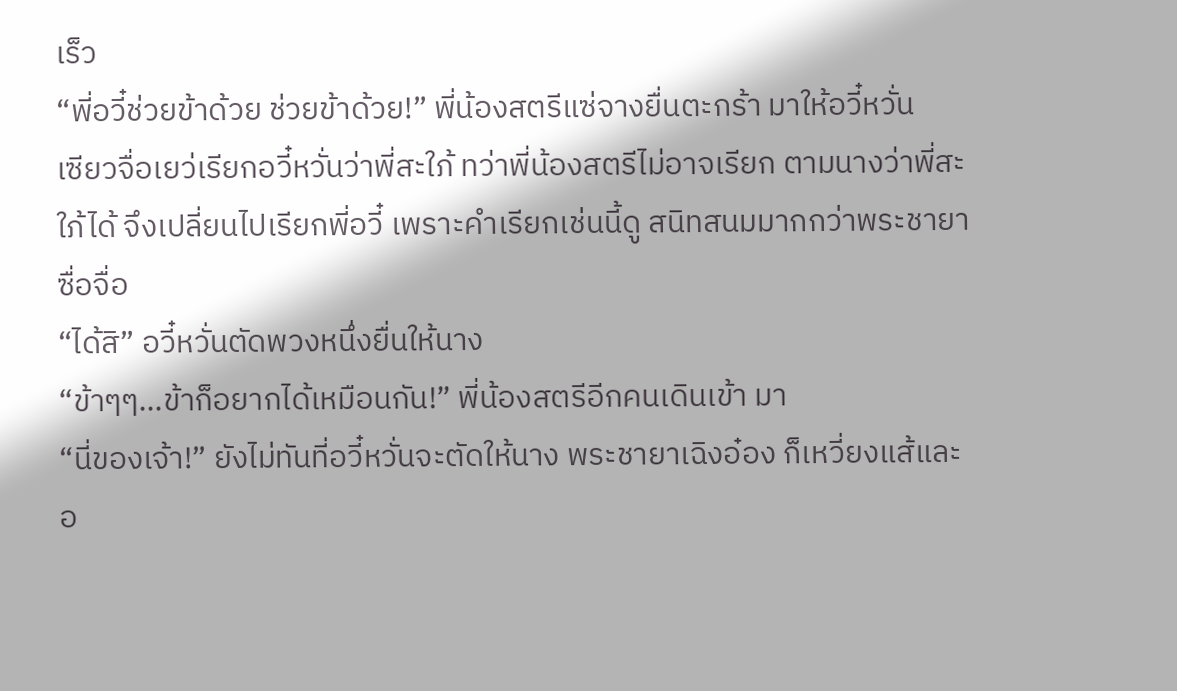เร็ว
“พี่อวี๋ช่วยข้าด้วย ช่วยข้าด้วย!” พี่น้องสตรีแซ่จางยื่นตะกร้า มาให้อวี๋หวั่น
เซียวจื่อเยว่เรียกอวี๋หวั่นว่าพี่สะใภ้ ทว่าพี่น้องสตรีไม่อาจเรียก ตามนางว่าพี่สะใภ้ได้ จึงเปลี่ยนไปเรียกพี่อวี๋ เพราะคำเรียกเช่นนี้ดู สนิทสนมมากกว่าพระชายาซื่อจื่อ
“ได้สิ” อวี๋หวั่นตัดพวงหนึ่งยื่นให้นาง
“ข้าๆๆ…ข้าก็อยากได้เหมือนกัน!” พี่น้องสตรีอีกคนเดินเข้า มา
“นี่ของเจ้า!” ยังไม่ทันที่อวี๋หวั่นจะตัดให้นาง พระชายาเฉิงอ๋อง ก็เหวี่ยงแส้และอ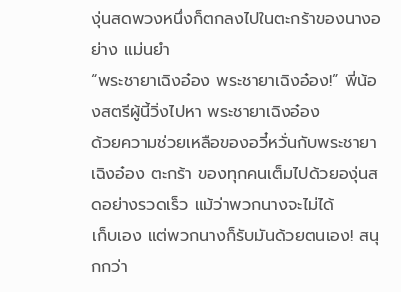งุ่นสดพวงหนึ่งก็ตกลงไปในตะกร้าของนางอย่าง แม่นยำ
“พระชายาเฉิงอ๋อง พระชายาเฉิงอ๋อง!” พี่น้องสตรีผู้นี้วิ่งไปหา พระชายาเฉิงอ๋อง
ด้วยความช่วยเหลือของอวี๋หวั่นกับพระชายาเฉิงอ๋อง ตะกร้า ของทุกคนเต็มไปด้วยองุ่นสดอย่างรวดเร็ว แม้ว่าพวกนางจะไม่ได้
เก็บเอง แต่พวกนางก็รับมันด้วยตนเอง! สนุกกว่า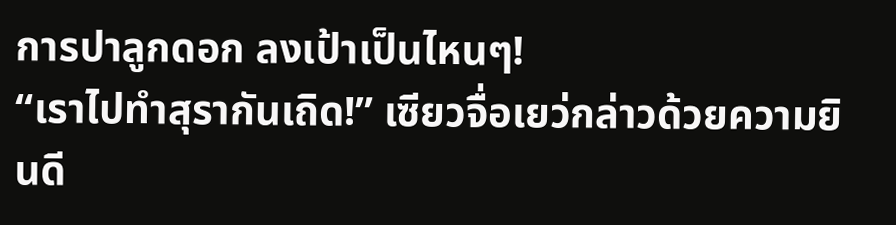การปาลูกดอก ลงเป้าเป็นไหนๆ!
“เราไปทำสุรากันเถิด!” เซียวจื่อเยว่กล่าวด้วยความยินดี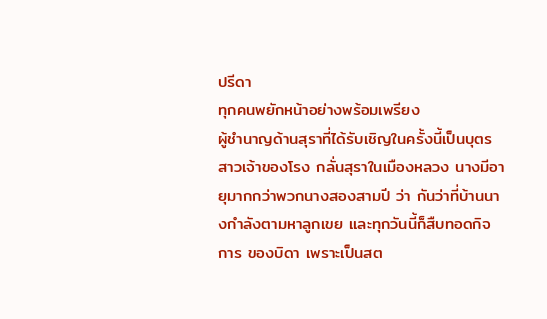ปรีดา
ทุกคนพยักหน้าอย่างพร้อมเพรียง
ผู้ชำนาญด้านสุราที่ได้รับเชิญในครั้งนี้เป็นบุตรสาวเจ้าของโรง กลั่นสุราในเมืองหลวง นางมีอายุมากกว่าพวกนางสองสามปี ว่า กันว่าที่บ้านนางกำลังตามหาลูกเขย และทุกวันนี้ก็สืบทอดกิจการ ของบิดา เพราะเป็นสต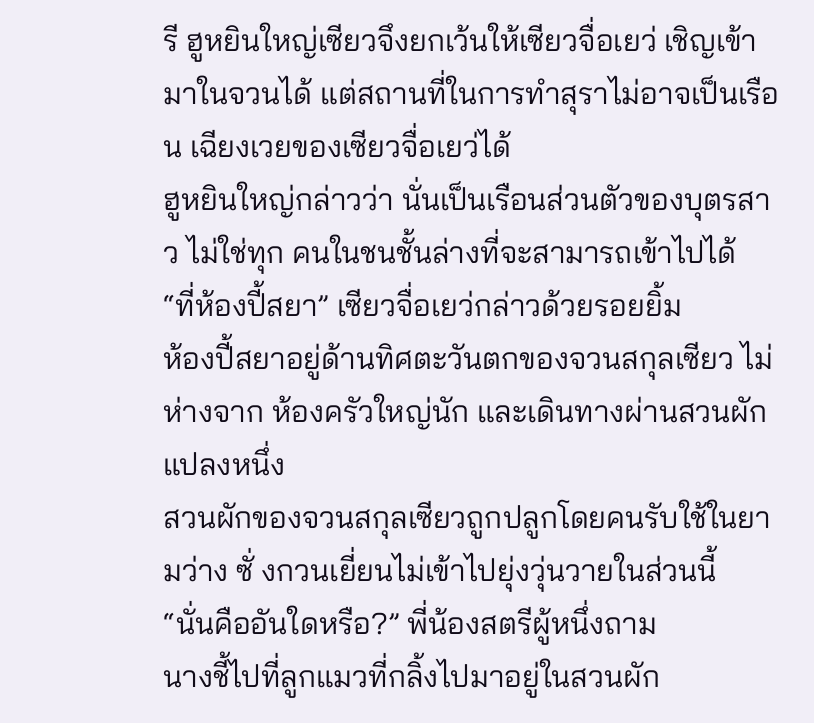รี ฮูหยินใหญ่เซียวจึงยกเว้นให้เซียวจื่อเยว่ เชิญเข้ามาในจวนได้ แต่สถานที่ในการทำสุราไม่อาจเป็นเรือน เฉียงเวยของเซียวจื่อเยว่ได้
ฮูหยินใหญ่กล่าวว่า นั่นเป็นเรือนส่วนตัวของบุตรสาว ไม่ใช่ทุก คนในชนชั้นล่างที่จะสามารถเข้าไปได้
“ที่ห้องปี้สยา” เซียวจื่อเยว่กล่าวด้วยรอยยิ้ม
ห้องปี้สยาอยู่ด้านทิศตะวันตกของจวนสกุลเซียว ไม่ห่างจาก ห้องครัวใหญ่นัก และเดินทางผ่านสวนผักแปลงหนึ่ง
สวนผักของจวนสกุลเซียวถูกปลูกโดยคนรับใช้ในยามว่าง ซั่ งกวนเยี่ยนไม่เข้าไปยุ่งวุ่นวายในส่วนนี้
“นั่นคืออันใดหรือ?” พี่น้องสตรีผู้หนึ่งถาม
นางชี้ไปที่ลูกแมวที่กลิ้งไปมาอยู่ในสวนผัก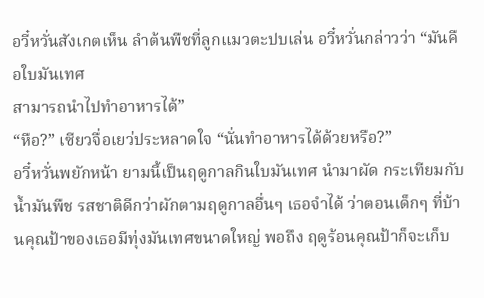อวี๋หวั่นสังเกตเห็น ลำต้นพืชที่ลูกแมวตะปบเล่น อวี๋หวั่นกล่าวว่า “มันคือใบมันเทศ
สามารถนำไปทำอาหารได้”
“หือ?” เซียวจื่อเยว่ประหลาดใจ “นั่นทำอาหารได้ด้วยหรือ?”
อวี๋หวั่นพยักหน้า ยามนี้เป็นฤดูกาลกินใบมันเทศ นำมาผัด กระเทียมกับนํ้ามันพืช รสชาติดีกว่าผักตามฤดูกาลอื่นๆ เธอจำได้ ว่าตอนเด็กๆ ที่บ้านคุณป้าของเธอมีทุ่งมันเทศขนาดใหญ่ พอถึง ฤดูร้อนคุณป้าก็จะเก็บ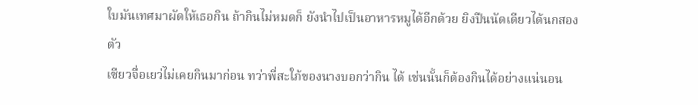ใบมันเทศมาผัดให้เธอกิน ถ้ากินไม่หมดก็ ยังนำไปเป็นอาหารหมูได้อีกด้วย ยิงปืนนัดเดียวได้นกสองตัว
เซียวจื่อเยว่ไม่เคยกินมาก่อน ทว่าพี่สะใภ้ของนางบอกว่ากิน ได้ เช่นนั้นก็ต้องกินได้อย่างแน่นอน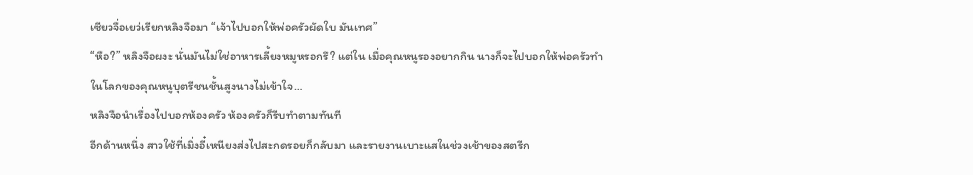เซียวจื่อเยว่เรียกหลิงจือมา “เจ้าไปบอกให้พ่อครัวผัดใบ มันเทศ”
“หือ?” หลิงจือผงะ นั่นมันไม่ใช่อาหารเลี้ยงหมูหรอกรึ? แต่ใน เมื่อคุณหนูรองอยากกิน นางก็จะไปบอกให้พ่อครัวทำ
ในโลกของคุณหนูบุตรีชนชั้นสูงนางไม่เข้าใจ…
หลิงจือนำเรื่องไปบอกห้องครัว ห้องครัวก็รีบทำตามทันที
อีกด้านหนึ่ง สาวใช้ที่เมิ่งอี๋เหนียงส่งไปสะกดรอยก็กลับมา และรายงานเบาะแสในช่วงเช้าของสตรีก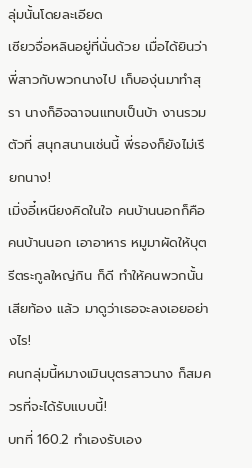ลุ่มนั้นโดยละเอียด
เซียวจื่อหลินอยู่ที่นั่นด้วย เมื่อได้ยินว่าพี่สาวกับพวกนางไป เก็บองุ่นมาทำสุรา นางก็อิจฉาจนแทบเป็นบ้า งานรวมตัวที่ สนุกสนานเช่นนี้ พี่รองก็ยังไม่เรียกนาง!
เมิ่งอี๋เหนียงคิดในใจ คนบ้านนอกก็คือคนบ้านนอก เอาอาหาร หมูมาผัดให้บุตรีตระกูลใหญ่กิน ก็ดี ทำให้คนพวกนั้นเสียท้อง แล้ว มาดูว่าเธอจะลงเอยอย่างไร!
คนกลุ่มนี้หมางเมินบุตรสาวนาง ก็สมควรที่จะได้รับแบบนี้!
บทที่ 160.2 ทำเองรับเอง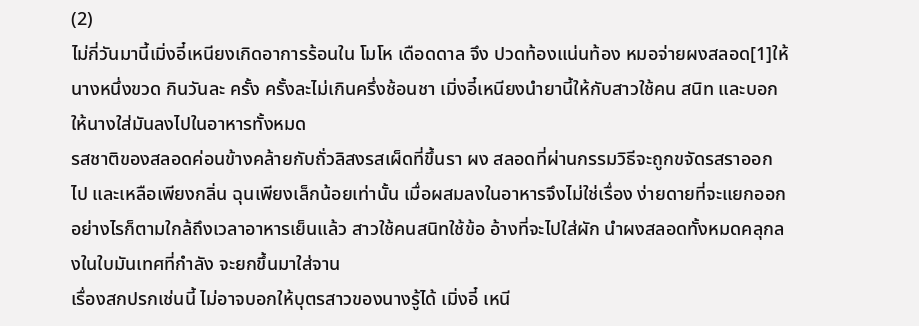(2)
ไม่กี่วันมานี้เมิ่งอี๋เหนียงเกิดอาการร้อนใน โมโห เดือดดาล จึง ปวดท้องแน่นท้อง หมอจ่ายผงสลอด[1]ให้นางหนึ่งขวด กินวันละ ครั้ง ครั้งละไม่เกินครึ่งช้อนชา เมิ่งอี๋เหนียงนำยานี้ให้กับสาวใช้คน สนิท และบอกให้นางใส่มันลงไปในอาหารทั้งหมด
รสชาติของสลอดค่อนข้างคล้ายกับถั่วลิสงรสเผ็ดที่ขึ้นรา ผง สลอดที่ผ่านกรรมวิธีจะถูกขจัดรสราออกไป และเหลือเพียงกลิ่น ฉุนเพียงเล็กน้อยเท่านั้น เมื่อผสมลงในอาหารจึงไม่ใช่เรื่อง ง่ายดายที่จะแยกออก
อย่างไรก็ตามใกล้ถึงเวลาอาหารเย็นแล้ว สาวใช้คนสนิทใช้ข้อ อ้างที่จะไปใส่ผัก นำผงสลอดทั้งหมดคลุกลงในใบมันเทศที่กำลัง จะยกขึ้นมาใส่จาน
เรื่องสกปรกเช่นนี้ ไม่อาจบอกให้บุตรสาวของนางรู้ได้ เมิ่งอี๋ เหนี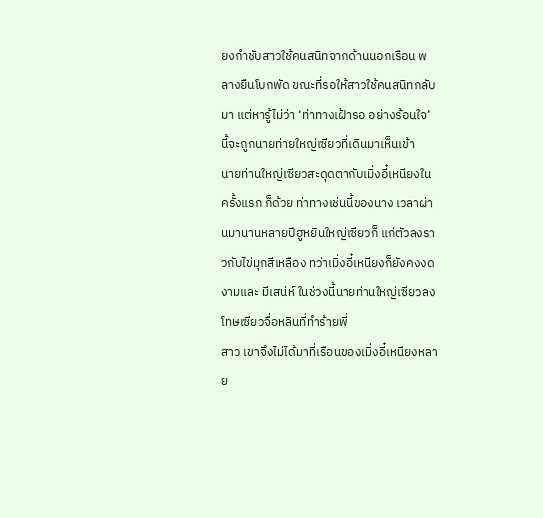ยงกำชับสาวใช้คนสนิทจากด้านนอกเรือน พลางยืนโบกพัด ขณะที่รอให้สาวใช้คนสนิทกลับมา แต่หารู้ไม่ว่า ‘ท่าทางเฝ้ารอ อย่างร้อนใจ’ นี้จะถูกนายท่ายใหญ่เซียวที่เดินมาเห็นเข้า
นายท่านใหญ่เซียวสะดุดตากับเมิ่งอี๋เหนียงในครั้งแรก ก็ด้วย ท่าทางเช่นนี้ของนาง เวลาผ่านมานานหลายปีฮูหยินใหญ่เซียวก็ แก่ตัวลงราวกับไข่มุกสีเหลือง ทว่าเมิ่งอี๋เหนียงก็ยังคงงดงามและ มีเสน่ห์ ในช่วงนี้นายท่านใหญ่เซียวลงโทษเซียวจื่อหลินที่ทำร้ายพี่
สาว เขาจึงไม่ได้มาที่เรือนของเมิ่งอี๋เหนียงหลาย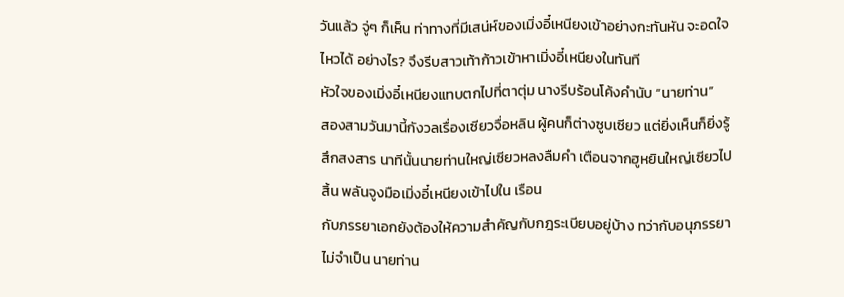วันแล้ว จู่ๆ ก็เห็น ท่าทางที่มีเสน่ห์ของเมิ่งอี๋เหนียงเข้าอย่างกะทันหัน จะอดใจไหวได้ อย่างไร? จึงรีบสาวเท้าก้าวเข้าหาเมิ่งอี๋เหนียงในทันที
หัวใจของเมิ่งอี๋เหนียงแทบตกไปที่ตาตุ่ม นางรีบร้อนโค้งคำนับ “นายท่าน”
สองสามวันมานี้กังวลเรื่องเซียวจื่อหลิน ผู้คนก็ต่างซูบเซียว แต่ยิ่งเห็นก็ยิ่งรู้สึกสงสาร นาทีนั้นนายท่านใหญ่เซียวหลงลืมคำ เตือนจากฮูหยินใหญ่เซียวไปสิ้น พลันจูงมือเมิ่งอี๋เหนียงเข้าไปใน เรือน
กับภรรยาเอกยังต้องให้ความสำคัญกับกฎระเบียบอยู่บ้าง ทว่ากับอนุภรรยาไม่จำเป็น นายท่าน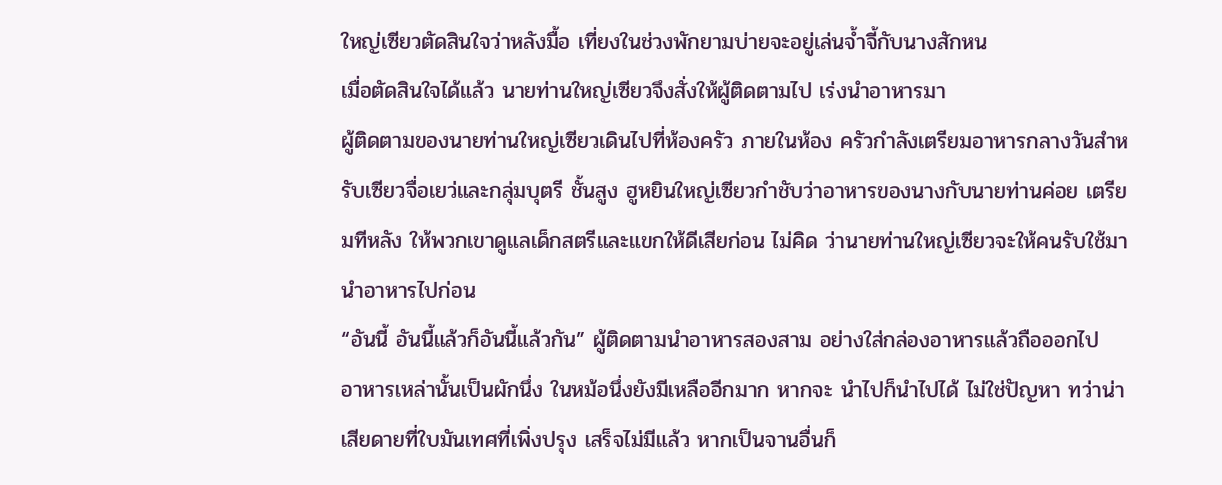ใหญ่เซียวตัดสินใจว่าหลังมื้อ เที่ยงในช่วงพักยามบ่ายจะอยู่เล่นจํ้าจี้กับนางสักหน
เมื่อตัดสินใจได้แล้ว นายท่านใหญ่เซียวจึงสั่งให้ผู้ติดตามไป เร่งนำอาหารมา
ผู้ติดตามของนายท่านใหญ่เซียวเดินไปที่ห้องครัว ภายในห้อง ครัวกำลังเตรียมอาหารกลางวันสำหรับเซียวจื่อเยว่และกลุ่มบุตรี ชั้นสูง ฮูหยินใหญ่เซียวกำชับว่าอาหารของนางกับนายท่านค่อย เตรียมทีหลัง ให้พวกเขาดูแลเด็กสตรีและแขกให้ดีเสียก่อน ไม่คิด ว่านายท่านใหญ่เซียวจะให้คนรับใช้มานำอาหารไปก่อน
“อันนี้ อันนี้แล้วก็อันนี้แล้วกัน” ผู้ติดตามนำอาหารสองสาม อย่างใส่กล่องอาหารแล้วถือออกไป
อาหารเหล่านั้นเป็นผักนึ่ง ในหม้อนึ่งยังมีเหลืออีกมาก หากจะ นำไปก็นำไปได้ ไม่ใช่ปัญหา ทว่าน่าเสียดายที่ใบมันเทศที่เพิ่งปรุง เสร็จไม่มีแล้ว หากเป็นจานอื่นก็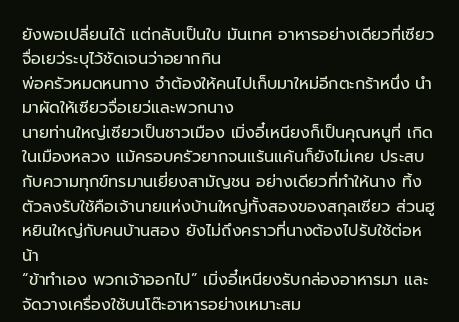ยังพอเปลี่ยนได้ แต่กลับเป็นใบ มันเทศ อาหารอย่างเดียวที่เซียวจื่อเยว่ระบุไว้ชัดเจนว่าอยากกิน
พ่อครัวหมดหนทาง จำต้องให้คนไปเก็บมาใหม่อีกตะกร้าหนึ่ง นำมาผัดให้เซียวจื่อเยว่และพวกนาง
นายท่านใหญ่เซียวเป็นชาวเมือง เมิ่งอี๋เหนียงก็เป็นคุณหนูที่ เกิดในเมืองหลวง แม้ครอบครัวยากจนแร้นแค้นก็ยังไม่เคย ประสบกับความทุกข์ทรมานเยี่ยงสามัญชน อย่างเดียวที่ทำให้นาง ทิ้งตัวลงรับใช้คือเจ้านายแห่งบ้านใหญ่ทั้งสองของสกุลเซียว ส่วนฮู หยินใหญ่กับคนบ้านสอง ยังไม่ถึงคราวที่นางต้องไปรับใช้ต่อหน้า
“ข้าทำเอง พวกเจ้าออกไป” เมิ่งอี๋เหนียงรับกล่องอาหารมา และจัดวางเครื่องใช้บนโต๊ะอาหารอย่างเหมาะสม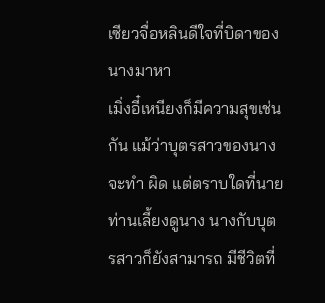เซียวจื่อหลินดีใจที่บิดาของนางมาหา
เมิ่งอี๋เหนียงก็มีความสุขเช่นกัน แม้ว่าบุตรสาวของนางจะทำ ผิด แต่ตราบใดที่นายท่านเลี้ยงดูนาง นางกับบุตรสาวก็ยังสามารถ มีชีวิตที่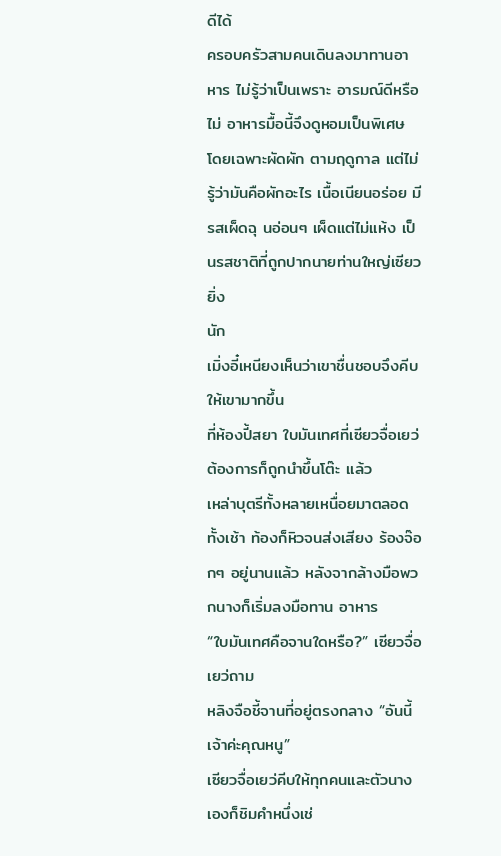ดีได้
ครอบครัวสามคนเดินลงมาทานอาหาร ไม่รู้ว่าเป็นเพราะ อารมณ์ดีหรือไม่ อาหารมื้อนี้จึงดูหอมเป็นพิเศษ โดยเฉพาะผัดผัก ตามฤดูกาล แต่ไม่รู้ว่ามันคือผักอะไร เนื้อเนียนอร่อย มีรสเผ็ดฉุ นอ่อนๆ เผ็ดแต่ไม่แห้ง เป็นรสชาติที่ถูกปากนายท่านใหญ่เซียวยิ่ง
นัก
เมิ่งอี๋เหนียงเห็นว่าเขาชื่นชอบจึงคีบให้เขามากขึ้น
ที่ห้องปี้สยา ใบมันเทศที่เซียวจื่อเยว่ต้องการก็ถูกนำขึ้นโต๊ะ แล้ว
เหล่าบุตรีทั้งหลายเหนื่อยมาตลอดทั้งเช้า ท้องก็หิวจนส่งเสียง ร้องจ๊อกๆ อยู่นานแล้ว หลังจากล้างมือพวกนางก็เริ่มลงมือทาน อาหาร
“ใบมันเทศคือจานใดหรือ?” เซียวจื่อเยว่ถาม
หลิงจือชี้จานที่อยู่ตรงกลาง “อันนี้เจ้าค่ะคุณหนู”
เซียวจื่อเยว่คีบให้ทุกคนและตัวนางเองก็ชิมคำหนึ่งเช่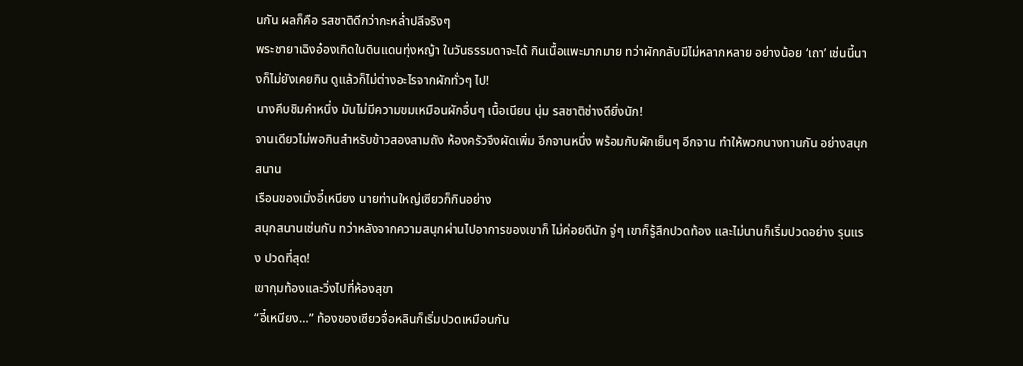นกัน ผลก็คือ รสชาติดีกว่ากะหลํ่าปลีจริงๆ
พระชายาเฉิงอ๋องเกิดในดินแดนทุ่งหญ้า ในวันธรรมดาจะได้ กินเนื้อแพะมากมาย ทว่าผักกลับมีไม่หลากหลาย อย่างน้อย ‘เถา’ เช่นนี้นางก็ไม่ยังเคยกิน ดูแล้วก็ไม่ต่างอะไรจากผักทั่วๆ ไป!
นางคีบชิมคำหนึ่ง มันไม่มีความขมเหมือนผักอื่นๆ เนื้อเนียน นุ่ม รสชาติช่างดียิ่งนัก!
จานเดียวไม่พอกินสำหรับข้าวสองสามถัง ห้องครัวจึงผัดเพิ่ม อีกจานหนึ่ง พร้อมกับผักเย็นๆ อีกจาน ทำให้พวกนางทานกัน อย่างสนุกสนาน
เรือนของเมิ่งอี๋เหนียง นายท่านใหญ่เซียวก็กินอย่าง
สนุกสนานเช่นกัน ทว่าหลังจากความสนุกผ่านไปอาการของเขาก็ ไม่ค่อยดีนัก จู่ๆ เขาก็รู้สึกปวดท้อง และไม่นานก็เริ่มปวดอย่าง รุนแรง ปวดที่สุด!
เขากุมท้องและวิ่งไปที่ห้องสุขา
“อี๋เหนียง…” ท้องของเซียวจื่อหลินก็เริ่มปวดเหมือนกัน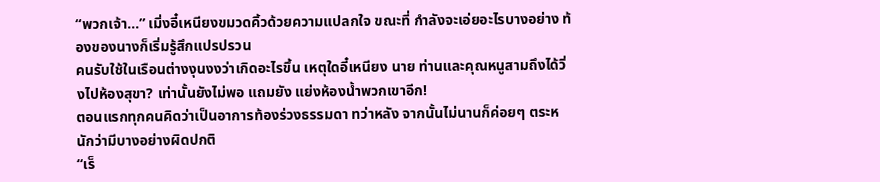“พวกเจ้า…” เมิ่งอี๋เหนียงขมวดคิ้วด้วยความแปลกใจ ขณะที่ กำลังจะเอ่ยอะไรบางอย่าง ท้องของนางก็เริ่มรู้สึกแปรปรวน
คนรับใช้ในเรือนต่างงุนงงว่าเกิดอะไรขึ้น เหตุใดอี๋เหนียง นาย ท่านและคุณหนูสามถึงได้วิ่งไปห้องสุขา? เท่านั้นยังไม่พอ แถมยัง แย่งห้องนํ้าพวกเขาอีก!
ตอนแรกทุกคนคิดว่าเป็นอาการท้องร่วงธรรมดา ทว่าหลัง จากนั้นไม่นานก็ค่อยๆ ตระหนักว่ามีบางอย่างผิดปกติ
“เร็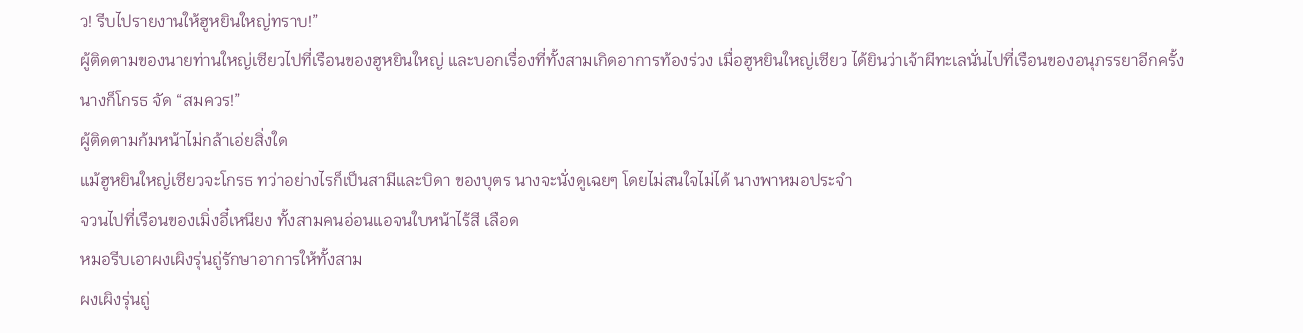ว! รีบไปรายงานให้ฮูหยินใหญ่ทราบ!”
ผู้ติดตามของนายท่านใหญ่เซียวไปที่เรือนของฮูหยินใหญ่ และบอกเรื่องที่ทั้งสามเกิดอาการท้องร่วง เมื่อฮูหยินใหญ่เซียว ได้ยินว่าเจ้าผีทะเลนั่นไปที่เรือนของอนุภรรยาอีกครั้ง นางก็โกรธ จัด “สมควร!”
ผู้ติดตามก้มหน้าไม่กล้าเอ่ยสิ่งใด
แม้ฮูหยินใหญ่เซียวจะโกรธ ทว่าอย่างไรก็เป็นสามีและบิดา ของบุตร นางจะนั่งดูเฉยๆ โดยไม่สนใจไม่ได้ นางพาหมอประจำ
จวนไปที่เรือนของเมิ่งอี๋เหนียง ทั้งสามคนอ่อนแอจนใบหน้าไร้สี เลือด
หมอรีบเอาผงเผิงรุ่นถู่รักษาอาการให้ทั้งสาม
ผงเผิงรุ่นถู่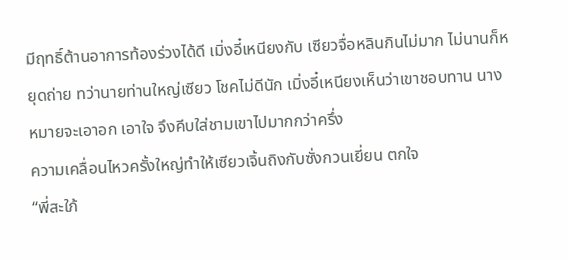มีฤทธิ์ต้านอาการท้องร่วงได้ดี เมิ่งอี๋เหนียงกับ เซียวจื่อหลินกินไม่มาก ไม่นานก็หยุดถ่าย ทว่านายท่านใหญ่เซียว โชคไม่ดีนัก เมิ่งอี๋เหนียงเห็นว่าเขาชอบทาน นางหมายจะเอาอก เอาใจ จึงคีบใส่ชามเขาไปมากกว่าครึ่ง
ความเคลื่อนไหวครั้งใหญ่ทำให้เซียวเจิ้นถิงกับซั่งกวนเยี่ยน ตกใจ
“พี่สะใภ้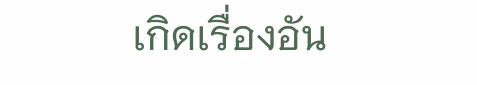เกิดเรื่องอัน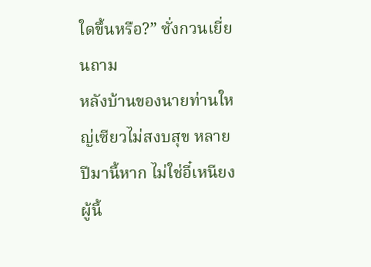ใดขึ้นหรือ?” ซั่งกวนเยี่ยนถาม
หลังบ้านของนายท่านใหญ่เซียวไม่สงบสุข หลายปีมานี้หาก ไม่ใช่อี๋เหนียงผู้นี้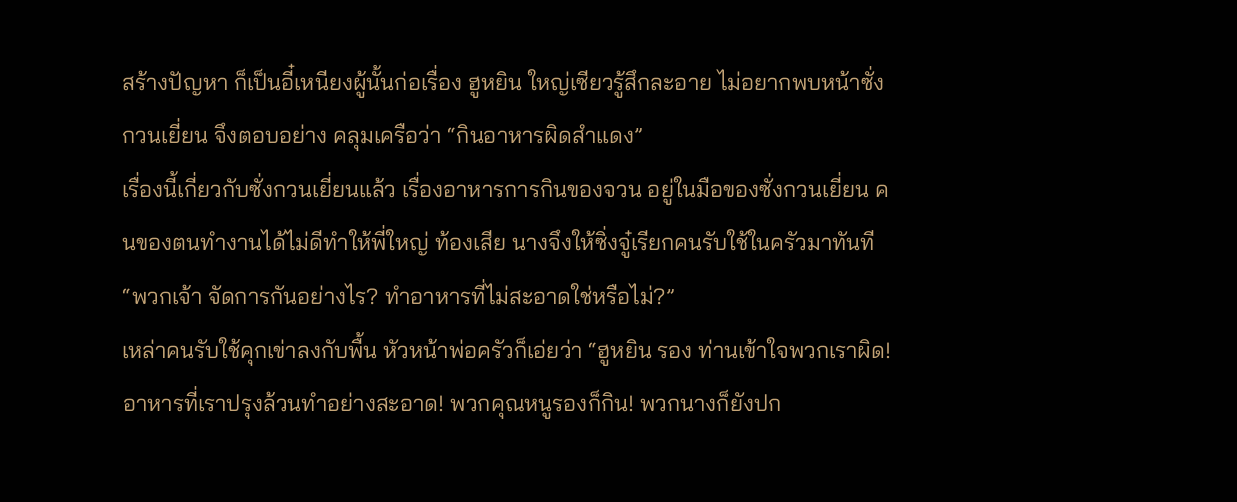สร้างปัญหา ก็เป็นอี๋เหนียงผู้นั้นก่อเรื่อง ฮูหยิน ใหญ่เซียวรู้สึกละอาย ไม่อยากพบหน้าซั่งกวนเยี่ยน จึงตอบอย่าง คลุมเครือว่า “กินอาหารผิดสำแดง”
เรื่องนี้เกี่ยวกับซั่งกวนเยี่ยนแล้ว เรื่องอาหารการกินของจวน อยู่ในมือของซั่งกวนเยี่ยน คนของตนทำงานได้ไม่ดีทำให้พี่ใหญ่ ท้องเสีย นางจึงให้ซิ่งจู๋เรียกคนรับใช้ในครัวมาทันที “พวกเจ้า จัดการกันอย่างไร? ทำอาหารที่ไม่สะอาดใช่หรือไม่?”
เหล่าคนรับใช้คุกเข่าลงกับพื้น หัวหน้าพ่อครัวก็เอ่ยว่า “ฮูหยิน รอง ท่านเข้าใจพวกเราผิด! อาหารที่เราปรุงล้วนทำอย่างสะอาด! พวกคุณหนูรองก็กิน! พวกนางก็ยังปก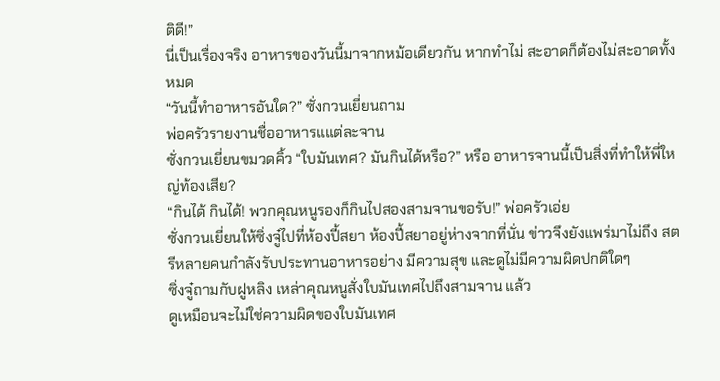ติดี!”
นี่เป็นเรื่องจริง อาหารของวันนี้มาจากหม้อเดียวกัน หากทำไม่ สะอาดก็ต้องไม่สะอาดทั้งหมด
“วันนี้ทำอาหารอันใด?” ซั่งกวนเยี่ยนถาม
พ่อครัวรายงานชื่ออาหารแแต่ละจาน
ซั่งกวนเยี่ยนขมวดคิ้ว “ใบมันเทศ? มันกินได้หรือ?” หรือ อาหารจานนี้เป็นสิ่งที่ทำให้พี่ใหญ่ท้องเสีย?
“กินได้ กินได้! พวกคุณหนูรองก็กินไปสองสามจานขอรับ!” พ่อครัวเอ่ย
ซั่งกวนเยี่ยนให้ซิ่งจู๋ไปที่ห้องปี้สยา ห้องปี้สยาอยู่ห่างจากที่นั่น ข่าวจึงยังแพร่มาไม่ถึง สตรีหลายคนกำลังรับประทานอาหารอย่าง มีความสุข และดูไม่มีความผิดปกติใดๆ
ซิ่งจู๋ถามกับฝูหลิง เหล่าคุณหนูสั่งใบมันเทศไปถึงสามจาน แล้ว
ดูเหมือนจะไม่ใช่ความผิดของใบมันเทศ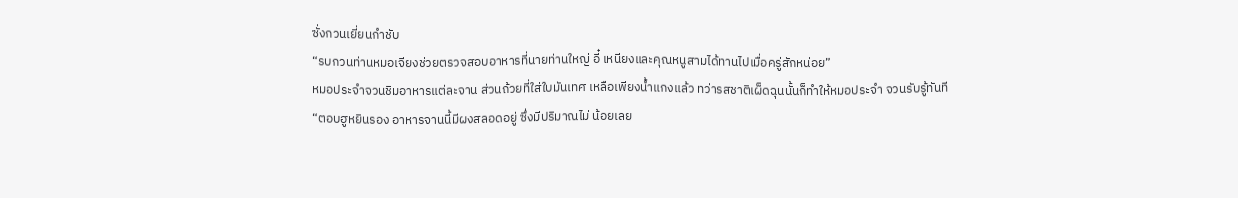ซั่งกวนเยี่ยนกำชับ
“รบกวนท่านหมอเจียงช่วยตรวจสอบอาหารที่นายท่านใหญ่ อี๋ เหนียงและคุณหนูสามได้ทานไปเมื่อครู่สักหน่อย”
หมอประจำจวนชิมอาหารแต่ละจาน ส่วนถ้วยที่ใส่ใบมันเทศ เหลือเพียงนํ้าแกงแล้ว ทว่ารสชาติเผ็ดฉุนนั้นก็ทำให้หมอประจำ จวนรับรู้ทันที
“ตอบฮูหยินรอง อาหารจานนี้มีผงสลอดอยู่ ซึ่งมีปริมาณไม่ น้อยเลย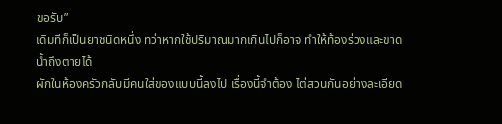ขอรับ”
เดิมทีก็เป็นยาชนิดหนึ่ง ทว่าหากใช้ปริมาณมากเกินไปก็อาจ ทำให้ท้องร่วงและขาดนํ้าถึงตายได้
ผักในห้องครัวกลับมีคนใส่ของแบบนี้ลงไป เรื่องนี้จำต้อง ไต่สวนกันอย่างละเอียด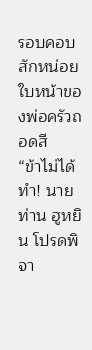รอบคอบสักหน่อย
ใบหน้าของพ่อครัวถอดสี
“ข้าไม่ได้ทำ! นายท่าน ฮูหยิน โปรดพิจา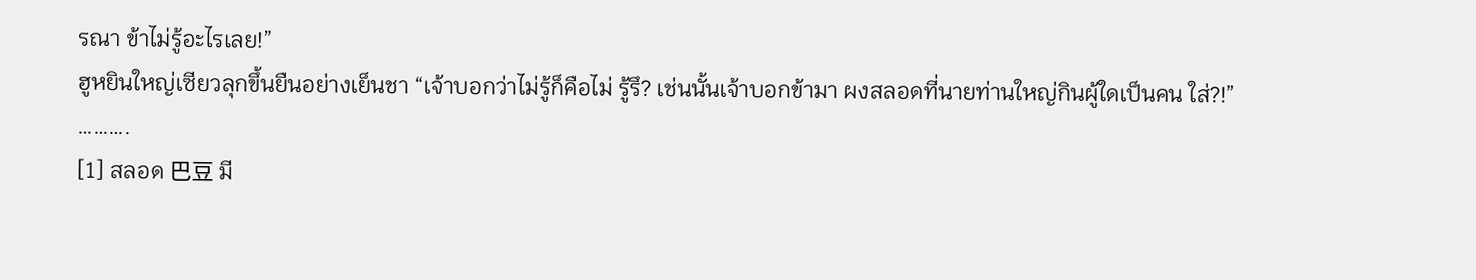รณา ข้าไม่รู้อะไรเลย!”
ฮูหยินใหญ่เซียวลุกขึ้นยืนอย่างเย็นชา “เจ้าบอกว่าไม่รู้ก็คือไม่ รู้รึ? เช่นนั้นเจ้าบอกข้ามา ผงสลอดที่นายท่านใหญ่กินผู้ใดเป็นคน ใส่?!”
……….
[1] สลอด 巴⾖ มี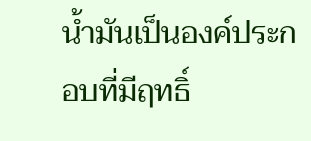นํ้ามันเป็นองค์ประกอบที่มีฤทธิ์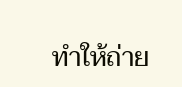ทำให้ถ่าย